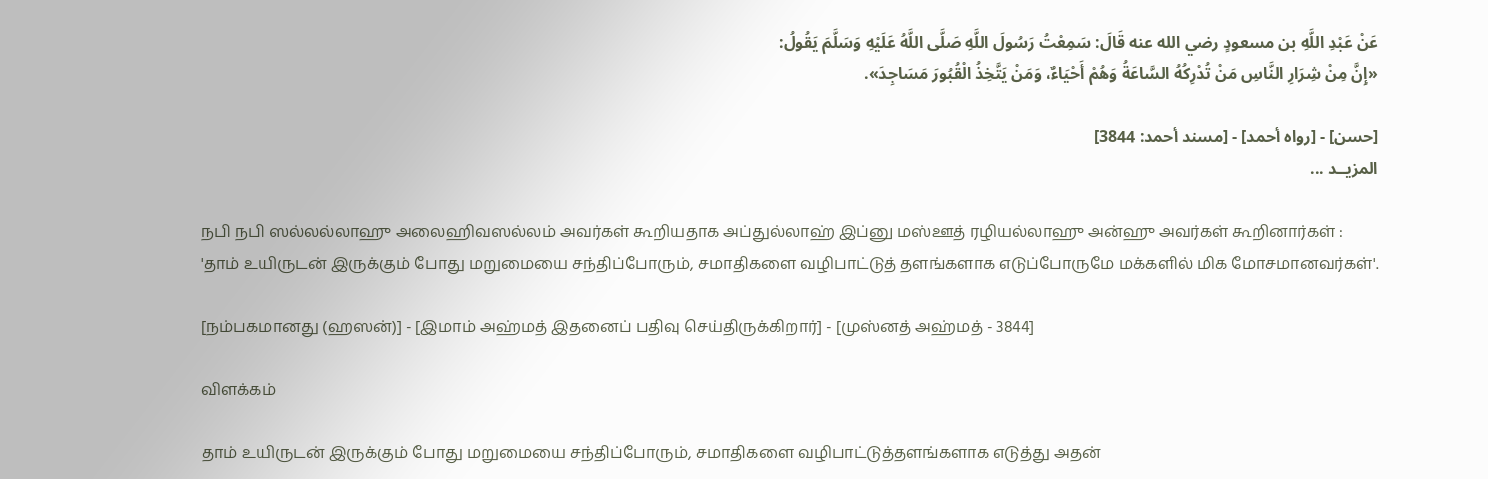عَنْ عَبْدِ اللَّهِ بن مسعودٍ رضي الله عنه قَالَ: سَمِعْتُ رَسُولَ اللَّهِ صَلَّى اللَّهُ عَلَيْهِ وَسَلَّمَ يَقُولُ:
«إِنَّ مِنْ شِرَارِ النَّاسِ مَنْ تُدْرِكُهُ السَّاعَةُ وَهُمْ أَحْيَاءٌ، وَمَنْ يَتَّخِذُ الْقُبُورَ مَسَاجِدَ».

[حسن] - [رواه أحمد] - [مسند أحمد: 3844]
المزيــد ...

நபி நபி ஸல்லல்லாஹு அலைஹிவஸல்லம் அவர்கள் கூறியதாக அப்துல்லாஹ் இப்னு மஸ்ஊத் ரழியல்லாஹு அன்ஹு அவர்கள் கூறினார்கள் :
'தாம் உயிருடன் இருக்கும் போது மறுமையை சந்திப்போரும், சமாதிகளை வழிபாட்டுத் தளங்களாக எடுப்போருமே மக்களில் மிக மோசமானவர்கள்'.

[நம்பகமானது (ஹஸன்)] - [இமாம் அஹ்மத் இதனைப் பதிவு செய்திருக்கிறார்] - [முஸ்னத் அஹ்மத் - 3844]

விளக்கம்

தாம் உயிருடன் இருக்கும் போது மறுமையை சந்திப்போரும், சமாதிகளை வழிபாட்டுத்தளங்களாக எடுத்து அதன்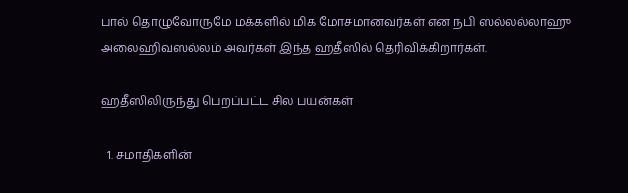பால் தொழுவோருமே மக்களில் மிக மோசமானவர்கள் என நபி ஸல்லல்லாஹு அலைஹிவஸல்லம் அவர்கள் இந்த ஹதீஸில் தெரிவிக்கிறார்கள்.

ஹதீஸிலிருந்து பெறப்பட்ட சில பயன்கள்

  1. சமாதிகளின்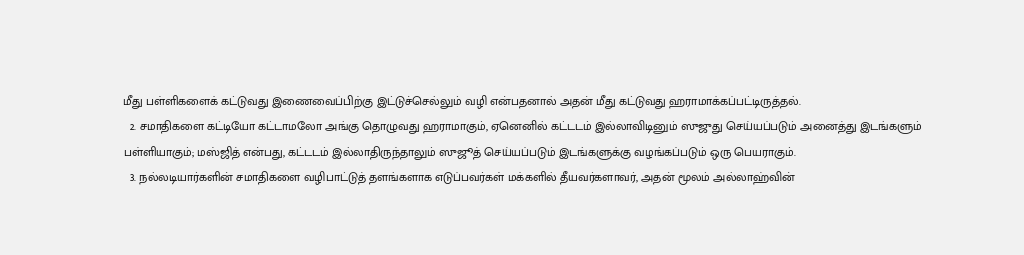மீது பள்ளிகளைக் கட்டுவது இணைவைப்பிற்கு இட்டுச்செல்லும் வழி என்பதனால் அதன் மீது கட்டுவது ஹராமாக்கப்பட்டிருத்தல்.
  2. சமாதிகளை கட்டியோ கட்டாமலோ அங்கு தொழுவது ஹராமாகும், ஏனெனில் கட்டடம் இல்லாவிடினும் ஸுஜுது செய்யப்படும் அனைத்து இடங்களும் பள்ளியாகும்; மஸ்ஜித் என்பது, கட்டடம் இல்லாதிருந்தாலும் ஸுஜூத் செய்யப்படும் இடங்களுக்கு வழங்கப்படும் ஒரு பெயராகும்.
  3. நல்லடியார்களின் சமாதிகளை வழிபாட்டுத் தளங்களாக எடுப்பவர்கள் மக்களில் தீயவர்களாவர், அதன் மூலம் அல்லாஹ்வின்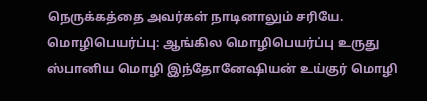நெருக்கத்தை அவர்கள் நாடினாலும் சரியே.
மொழிபெயர்ப்பு: ஆங்கில மொழிபெயர்ப்பு உருது ஸ்பானிய மொழி இந்தோனேஷியன் உய்குர் மொழி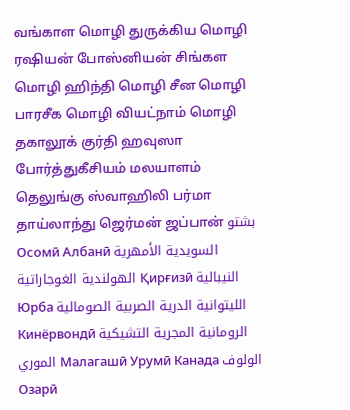வங்காள மொழி துருக்கிய மொழி ரஷியன் போஸ்னியன் சிங்கள மொழி ஹிந்தி மொழி சீன மொழி பாரசீக மொழி வியட்நாம் மொழி தகாலூக் குர்தி ஹவுஸா போர்த்துகீசியம் மலயாளம் தெலுங்கு ஸ்வாஹிலி பர்மா தாய்லாந்து ஜெர்மன் ஜப்பான் بشتو Осомӣ Албанӣ السويدية الأمهرية الهولندية الغوجاراتية Қирғизӣ النيبالية Юрба الليتوانية الدرية الصربية الصومالية Кинёрвондӣ الرومانية المجرية التشيكية الموري Малагашӣ Урумӣ Канада الولوف Озарӣ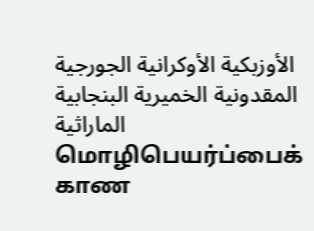الأوزبكية الأوكرانية الجورجية المقدونية الخميرية البنجابية الماراثية
மொழிபெயர்ப்பைக் காண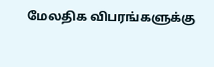மேலதிக விபரங்களுக்கு